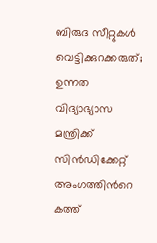ബിരുദ സീറ്റുകൾ വെട്ടിക്കുറക്കരുത്; ഉന്നത വിദ്യാഭ്യാസ മന്ത്രിക്ക് സിൻഡിക്കേറ്റ് അംഗത്തിന്‍റെ കത്ത്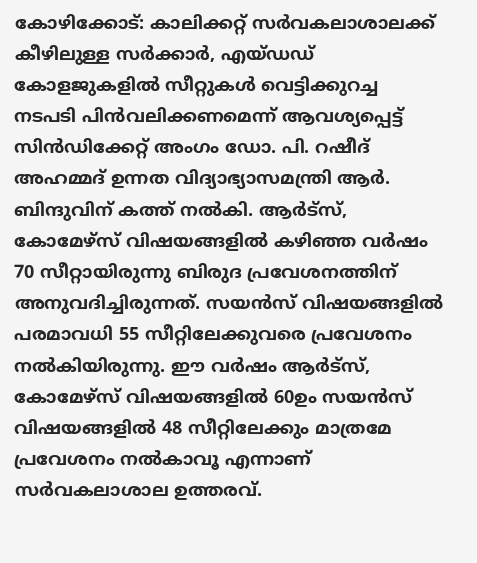കോഴിക്കോട്: കാലിക്കറ്റ് സർവകലാശാലക്ക് കീഴിലുള്ള സർക്കാർ, എയ്ഡഡ് കോളജുകളിൽ സീറ്റുകൾ വെട്ടിക്കുറച്ച നടപടി പിൻവലിക്കണമെന്ന് ആവശ്യപ്പെട്ട് സിൻഡിക്കേറ്റ് അംഗം ഡോ. പി. റഷീദ് അഹമ്മദ് ഉന്നത വിദ്യാഭ്യാസമന്ത്രി ആർ. ബിന്ദുവിന് കത്ത് നൽകി. ആർട്സ്, കോമേഴ്സ് വിഷയങ്ങളിൽ കഴിഞ്ഞ വർഷം 70 സീറ്റായിരുന്നു ബിരുദ പ്രവേശനത്തിന് അനുവദിച്ചിരുന്നത്. സയൻസ് വിഷയങ്ങളിൽ പരമാവധി 55 സീറ്റിലേക്കുവരെ പ്രവേശനം നൽകിയിരുന്നു. ഈ വർഷം ആർട്സ്, കോമേഴ്സ് വിഷയങ്ങളിൽ 60ഉം സയൻസ് വിഷയങ്ങളിൽ 48 സീറ്റിലേക്കും മാത്രമേ പ്രവേശനം നൽകാവൂ എന്നാണ് സർവകലാശാല ഉത്തരവ്.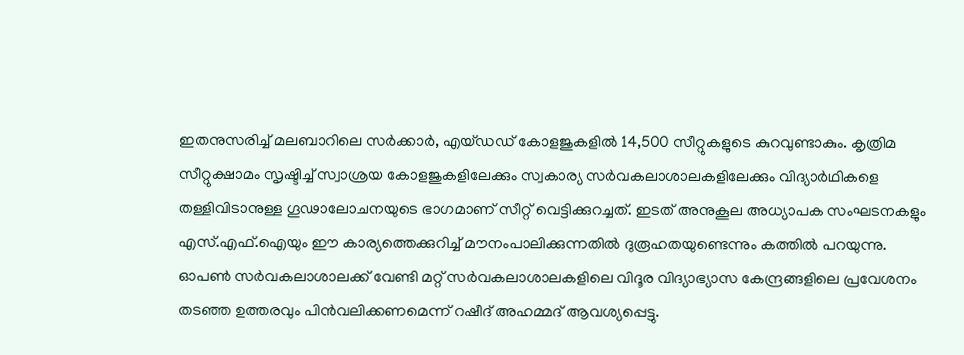ഇതനുസരിച്ച് മലബാറിലെ സർക്കാർ, എയ്ഡഡ് കോളജുകളിൽ 14,500 സീറ്റുകളുടെ കുറവുണ്ടാകും. കൃത്രിമ സീറ്റുക്ഷാമം സൃഷ്ടിച്ച് സ്വാശ്രയ കോളജുകളിലേക്കും സ്വകാര്യ സർവകലാശാലകളിലേക്കും വിദ്യാർഥികളെ തള്ളിവിടാനുള്ള ഗൂഢാലോചനയുടെ ഭാഗമാണ് സീറ്റ് വെട്ടിക്കുറച്ചത്. ഇടത് അനുകൂല അധ്യാപക സംഘടനകളും എസ്.എഫ്.ഐയും ഈ കാര്യത്തെക്കുറിച്ച് മൗനംപാലിക്കുന്നതിൽ ദുരൂഹതയുണ്ടെന്നും കത്തിൽ പറയുന്നു. ഓപൺ സർവകലാശാലക്ക് വേണ്ടി മറ്റ് സർവകലാശാലകളിലെ വിദൂര വിദ്യാഭ്യാസ കേന്ദ്രങ്ങളിലെ പ്രവേശനം തടഞ്ഞ ഉത്തരവും പിൻവലിക്കണമെന്ന് റഷീദ് അഹമ്മദ് ആവശ്യപ്പെട്ടു.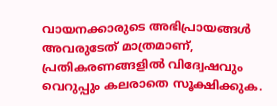വായനക്കാരുടെ അഭിപ്രായങ്ങള്‍ അവരുടേത് മാത്രമാണ്, പ്രതികരണങ്ങളിൽ വിദ്വേഷവും വെറുപ്പും കലരാതെ സൂക്ഷിക്കുക.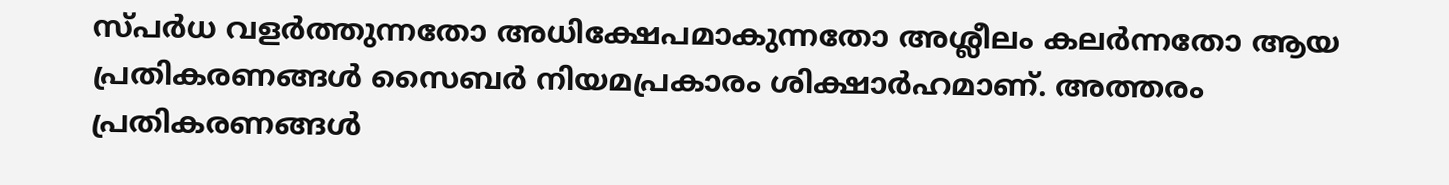സ്പർധ വളർത്തുന്നതോ അധിക്ഷേപമാകുന്നതോ അശ്ലീലം കലർന്നതോ ആയ പ്രതികരണങ്ങൾ സൈബർ നിയമപ്രകാരം ശിക്ഷാർഹമാണ്. അത്തരം പ്രതികരണങ്ങൾ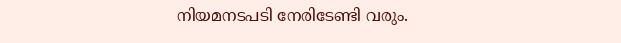നിയമനടപടി നേരിടേണ്ടി വരും.